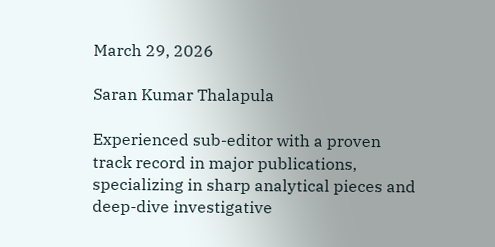March 29, 2026

Saran Kumar Thalapula

Experienced sub-editor with a proven track record in major publications, specializing in sharp analytical pieces and deep-dive investigative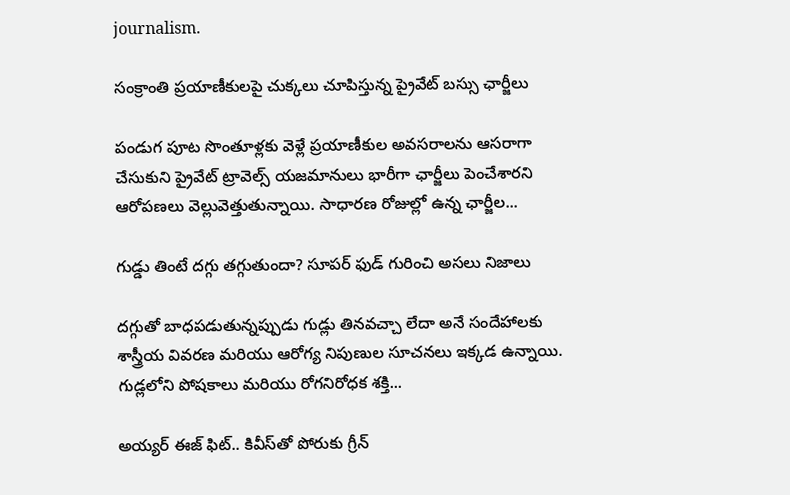journalism.

సంక్రాంతి ప్రయాణీకులపై చుక్కలు చూపిస్తున్న ప్రైవేట్ బస్సు ఛార్జీలు

పండుగ పూట సొంతూళ్లకు వెళ్లే ప్రయాణీకుల అవసరాలను ఆసరాగా చేసుకుని ప్రైవేట్ ట్రావెల్స్ యజమానులు భారీగా ఛార్జీలు పెంచేశారని ఆరోపణలు వెల్లువెత్తుతున్నాయి. సాధారణ రోజుల్లో ఉన్న ఛార్జీల...

గుడ్డు తింటే దగ్గు తగ్గుతుందా? సూపర్ ఫుడ్ గురించి అసలు నిజాలు

దగ్గుతో బాధపడుతున్నప్పుడు గుడ్లు తినవచ్చా లేదా అనే సందేహాలకు శాస్త్రీయ వివరణ మరియు ఆరోగ్య నిపుణుల సూచనలు ఇక్కడ ఉన్నాయి. గుడ్లలోని పోషకాలు మరియు రోగనిరోధక శక్తి...

అయ్యర్ ఈజ్ ఫిట్.. కివీస్‌తో పోరుకు గ్రీన్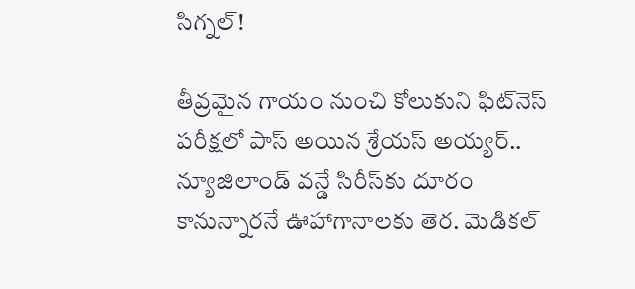సిగ్నల్!

తీవ్రమైన గాయం నుంచి కోలుకుని ఫిట్‌నెస్ పరీక్షలో పాస్ అయిన శ్రేయస్ అయ్యర్.. న్యూజిలాండ్ వన్డే సిరీస్‌కు దూరం కానున్నారనే ఊహాగానాలకు తెర. మెడికల్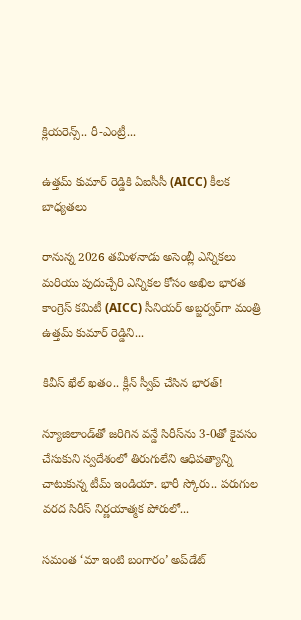క్లియరెన్స్.. రీ-ఎంట్రీ...

ఉత్తమ్ కుమార్ రెడ్డికి ఏఐసీసీ (AICC) కీలక బాధ్యతలు

రానున్న 2026 తమిళనాడు అసెంబ్లీ ఎన్నికలు మరియు పుదుచ్చేరి ఎన్నికల కోసం అఖిల భారత కాంగ్రెస్ కమిటీ (AICC) సీనియర్ అబ్జర్వర్‌గా మంత్రి ఉత్తమ్ కుమార్ రెడ్డిని...

కివీస్‌ ఖేల్‌ ఖతం.. క్లీన్ స్వీప్ చేసిన భారత్!

న్యూజిలాండ్‌తో జరిగిన వన్డే సిరీస్‌ను 3-0తో కైవసం చేసుకుని స్వదేశంలో తిరుగులేని ఆధిపత్యాన్ని చాటుకున్న టీమ్ ఇండియా. భారీ స్కోరు.. పరుగుల వరద సిరీస్ నిర్ణయాత్మక పోరులో...

సమంత ‘మా ఇంటి బంగారం’ అప్‌డేట్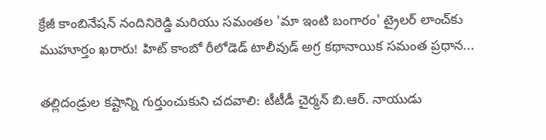క్రేజీ కాంబినేషన్ నందినిరెడ్డి మరియు సమంతల 'మా ఇంటి బంగారం' ట్రైలర్ లాంచ్‌కు ముహూర్తం ఖరారు! హిట్ కాంబో రీలోడెడ్ టాలీవుడ్ అగ్ర కథానాయిక సమంత ప్రధాన...

తల్లిదండ్రుల కష్టాన్ని గుర్తుంచుకుని చదవాలి: టీటీడీ చైర్మన్ బి.ఆర్. నాయుడు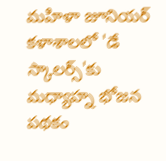మహిళా జూనియర్ కళాశాలలో 'డే స్కాలర్స్'కు మధ్యాహ్న భోజన పథకం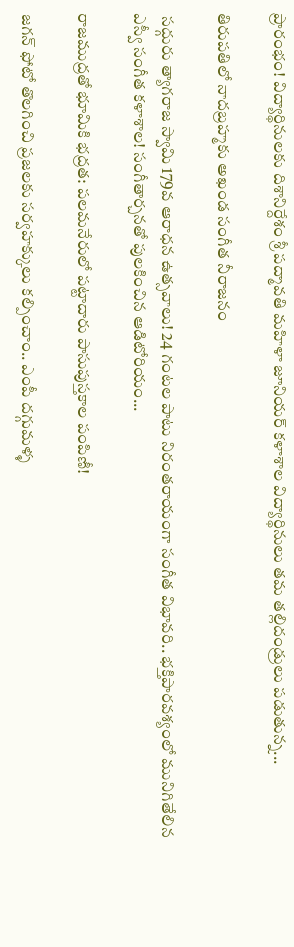ప్రారంభం! విద్యార్థినులకు దిశానిర్దేశం శ్రీ పద్మావతి మహిళా జూనియర్ కళాశాల విద్యార్థినులు తమ తల్లిదండ్రులు పడుతున్న...

తిరుపతిలో నాదబ్రహ్మకు అఖండ సంగీత నీరాజనం

 సద్గురు త్యాగరాజ స్వామి 179వ ఆరాధన ఉత్సవాలు! 24 గంటల పాటు నిరంతరాయంగా సంగీత విభావరి.. భక్తిపారవశ్యంలో మునిగితేలిన ఎస్వీ సంగీత కళాశాల! సంగీతార్చనతో పులకించిన ఆడిటోరియం...

రాజముద్రతో భూమికి భద్రత: పలమనేరులో పట్టాదారు పాసుపుస్తకాల పంపిణీ!

జగన్ ఫోటో తొలగించి ప్రజలకు సర్వహక్కులు కల్పించాం.. ఎంపీ దగ్గుమళ్ళ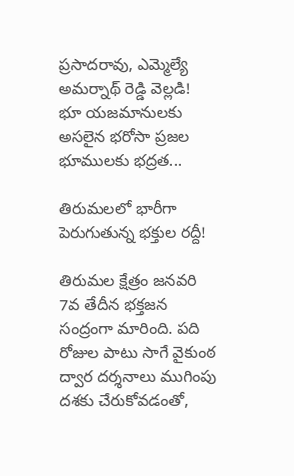ప్రసాదరావు, ఎమ్మెల్యే అమర్నాథ్ రెడ్డి వెల్లడి! భూ యజమానులకు అసలైన భరోసా ప్రజల భూములకు భద్రత...

తిరుమలలో భారీగా పెరుగుతున్న భక్తుల రద్దీ!

తిరుమల క్షేత్రం జనవరి 7వ తేదీన భక్తజన సంద్రంగా మారింది. పది రోజుల పాటు సాగే వైకుంఠ ద్వార దర్శనాలు ముగింపు దశకు చేరుకోవడంతో,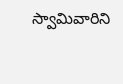స్వామివారిని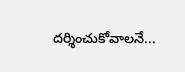దర్శించుకోవాలనే...